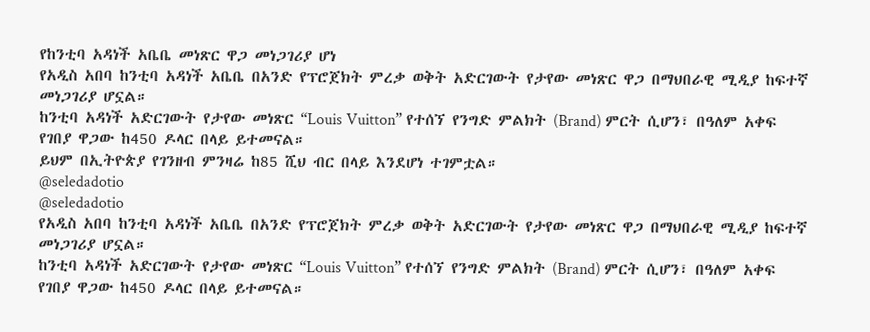የከንቲባ አዳነች አቤቤ መነጽር ዋጋ መነጋገሪያ ሆነ
የአዲስ አበባ ከንቲባ አዳነች አቤቤ በአንድ የፕሮጀክት ምረቃ ወቅት አድርገውት የታየው መነጽር ዋጋ በማህበራዊ ሚዲያ ከፍተኛ መነጋገሪያ ሆኗል።
ከንቲባ አዳነች አድርገውት የታየው መነጽር “Louis Vuitton” የተሰኘ የንግድ ምልክት (Brand) ምርት ሲሆን፣ በዓለም አቀፍ የገበያ ዋጋው ከ450 ዶላር በላይ ይተመናል።
ይህም በኢትዮጵያ የገንዘብ ምንዛሬ ከ85 ሺህ ብር በላይ እንደሆነ ተገምቷል።
@seledadotio
@seledadotio
የአዲስ አበባ ከንቲባ አዳነች አቤቤ በአንድ የፕሮጀክት ምረቃ ወቅት አድርገውት የታየው መነጽር ዋጋ በማህበራዊ ሚዲያ ከፍተኛ መነጋገሪያ ሆኗል።
ከንቲባ አዳነች አድርገውት የታየው መነጽር “Louis Vuitton” የተሰኘ የንግድ ምልክት (Brand) ምርት ሲሆን፣ በዓለም አቀፍ የገበያ ዋጋው ከ450 ዶላር በላይ ይተመናል።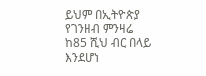ይህም በኢትዮጵያ የገንዘብ ምንዛሬ ከ85 ሺህ ብር በላይ እንደሆነ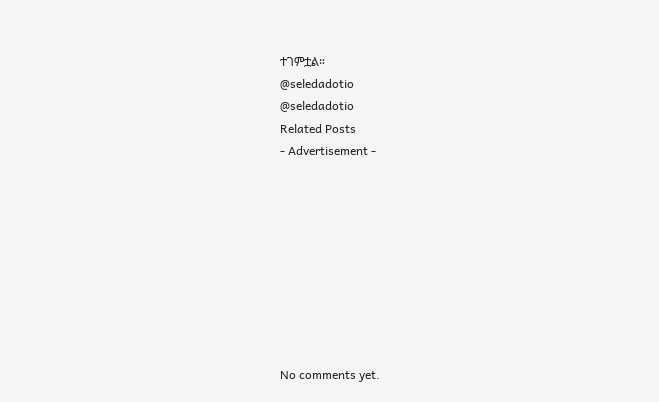ተገምቷል።
@seledadotio
@seledadotio
Related Posts
- Advertisement -









No comments yet.